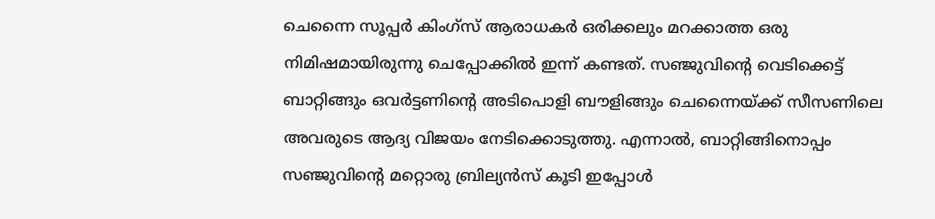ചെന്നൈ സൂപ്പർ കിംഗ്സ് ആരാധകർ ഒരിക്കലും മറക്കാത്ത ഒരു നിമിഷമായിരുന്നു ചെപ്പോക്കിൽ ഇന്ന് കണ്ടത്. സഞ്ജുവിന്റെ വെടിക്കെട്ട് ബാറ്റിങ്ങും ഒവർട്ടണിന്റെ അടിപൊളി ബൗളിങ്ങും ചെന്നൈയ്ക്ക് സീസണിലെ അവരുടെ ആദ്യ വിജയം നേടിക്കൊടുത്തു. എന്നാൽ, ബാറ്റിങ്ങിനൊപ്പം സഞ്ജുവിന്റെ മറ്റൊരു ബ്രില്യൻസ് കൂടി ഇപ്പോൾ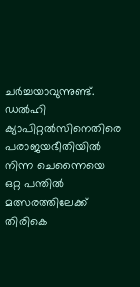ചർച്ചയാവുന്നുണ്ട്. ഡൽഹി ക്യാപിറ്റൽസിനെതിരെ പരാജയഭീതിയിൽ നിന്ന ചെന്നൈയെ ഒറ്റ പന്തിൽ മത്സരത്തിലേക്ക് തിരികെ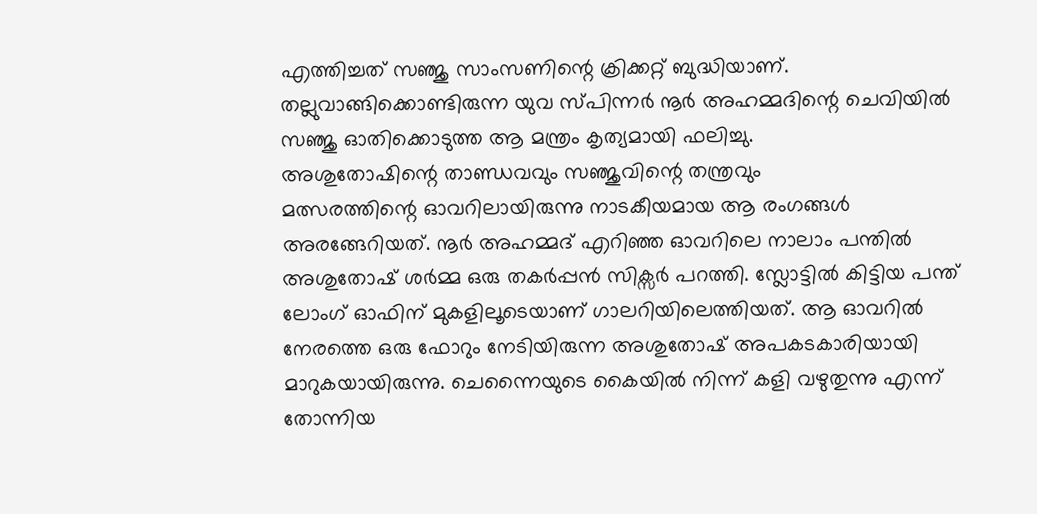എത്തിച്ചത് സഞ്ജു സാംസണിന്റെ ക്രിക്കറ്റ് ബുദ്ധിയാണ്. തല്ലുവാങ്ങിക്കൊണ്ടിരുന്ന യുവ സ്പിന്നർ നൂർ അഹമ്മദിന്റെ ചെവിയിൽ സഞ്ജു ഓതിക്കൊടുത്ത ആ മന്ത്രം കൃത്യമായി ഫലിച്ചു.
അശുതോഷിന്റെ താണ്ഡവവും സഞ്ജുവിന്റെ തന്ത്രവും
മത്സരത്തിന്റെ ഓവറിലായിരുന്നു നാടകീയമായ ആ രംഗങ്ങൾ അരങ്ങേറിയത്. നൂർ അഹമ്മദ് എറിഞ്ഞ ഓവറിലെ നാലാം പന്തിൽ അശുതോഷ് ശർമ്മ ഒരു തകർപ്പൻ സിക്സർ പറത്തി. സ്ലോട്ടിൽ കിട്ടിയ പന്ത് ലോംഗ് ഓഫിന് മുകളിലൂടെയാണ് ഗാലറിയിലെത്തിയത്. ആ ഓവറിൽ നേരത്തെ ഒരു ഫോറും നേടിയിരുന്ന അശുതോഷ് അപകടകാരിയായി മാറുകയായിരുന്നു. ചെന്നൈയുടെ കൈയിൽ നിന്ന് കളി വഴുതുന്നു എന്ന് തോന്നിയ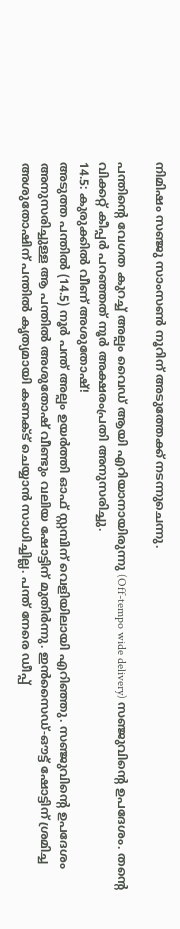നിമിഷം സഞ്ജു സാംസൺ നൂറിന് അടുത്തേക്ക് നടന്നുചെന്നു.

പന്തിന്റെ വേഗത കുറച്ച് അല്പം വൈഡ് ആയി എറിയാനായിരുന്നു (Off-tempo wide delivery) സഞ്ജുവിന്റെ ഉപദേശം. തന്റെ വിക്കറ്റ് കീപ്പർ പറഞ്ഞത് നൂർ അക്ഷരംപ്രതി അനുസരിച്ചു.
14.5: കുരുക്കിൽ വീണ് അശുതോഷ്!
അടുത്ത പന്തിൽ (14.5) നൂർ പന്ത് അല്പം ഉയർത്തി ഓഫ് സ്റ്റമ്പിന് വെളിയിലായി എറിഞ്ഞു. സഞ്ജുവിന്റെ ഉപദേശം അനുസരിച്ചുള്ള ആ പന്തിൽ അശുതോഷ് വീണ്ടും വലിയ ഷോട്ടിന് മുതിർന്നു. ഇൻസൈഡ്-ഔട്ട് ഷോട്ടിന് ശ്രമിച്ച അശുതോഷിന് പന്തിൽ കൃത്യമായി കണക്ട് ചെയ്യാൻ സാധിച്ചില്ല. പന്ത് നേരെ ഡീപ്പ്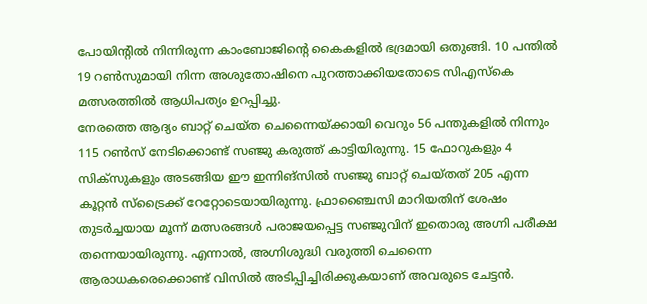പോയിന്റിൽ നിന്നിരുന്ന കാംബോജിന്റെ കൈകളിൽ ഭദ്രമായി ഒതുങ്ങി. 10 പന്തിൽ 19 റൺസുമായി നിന്ന അശുതോഷിനെ പുറത്താക്കിയതോടെ സിഎസ്കെ മത്സരത്തിൽ ആധിപത്യം ഉറപ്പിച്ചു.
നേരത്തെ ആദ്യം ബാറ്റ് ചെയ്ത ചെന്നൈയ്ക്കായി വെറും 56 പന്തുകളിൽ നിന്നും 115 റൺസ് നേടിക്കൊണ്ട് സഞ്ജു കരുത്ത് കാട്ടിയിരുന്നു. 15 ഫോറുകളും 4 സിക്സുകളും അടങ്ങിയ ഈ ഇന്നിങ്സിൽ സഞ്ജു ബാറ്റ് ചെയ്തത് 205 എന്ന കൂറ്റൻ സ്ട്രൈക്ക് റേറ്റോടെയായിരുന്നു. ഫ്രാഞ്ചൈസി മാറിയതിന് ശേഷം തുടർച്ചയായ മൂന്ന് മത്സരങ്ങൾ പരാജയപ്പെട്ട സഞ്ജുവിന് ഇതൊരു അഗ്നി പരീക്ഷ തന്നെയായിരുന്നു. എന്നാൽ, അഗ്നിശുദ്ധി വരുത്തി ചെന്നൈ ആരാധകരെക്കൊണ്ട് വിസിൽ അടിപ്പിച്ചിരിക്കുകയാണ് അവരുടെ ചേട്ടൻ.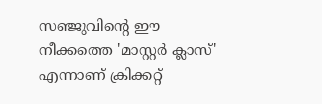സഞ്ജുവിന്റെ ഈ നീക്കത്തെ 'മാസ്റ്റർ ക്ലാസ്' എന്നാണ് ക്രിക്കറ്റ്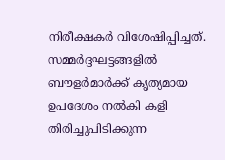നിരീക്ഷകർ വിശേഷിപ്പിച്ചത്. സമ്മർദ്ദഘട്ടങ്ങളിൽ ബൗളർമാർക്ക് കൃത്യമായ ഉപദേശം നൽകി കളി തിരിച്ചുപിടിക്കുന്ന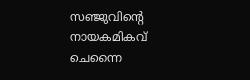സഞ്ജുവിന്റെ നായകമികവ് ചെന്നൈ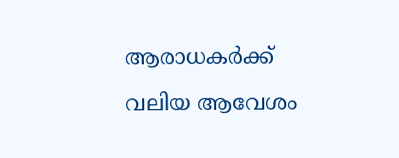ആരാധകർക്ക് വലിയ ആവേശം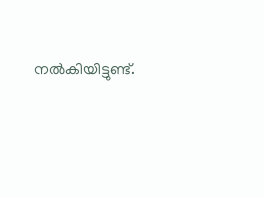നൽകിയിട്ടുണ്ട്.